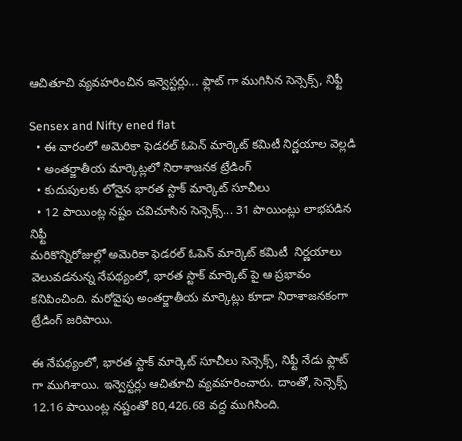ఆచితూచి వ్యవహరించిన ఇన్వెస్టర్లు... ఫ్లాట్ గా ముగిసిన సెన్సెక్స్, నిఫ్టీ

Sensex and Nifty ened flat
  • ఈ వారంలో అమెరికా ఫెడరల్ ఓపెన్ మార్కెట్ కమిటీ నిర్ణయాల వెల్లడి
  • అంతర్జాతీయ మార్కెట్లలో నిరాశాజనక ట్రేడింగ్
  • కుదుపులకు లోనైన భారత స్టాక్ మార్కెట్ సూచీలు
  • 12 పాయింట్ల నష్టం చవిచూసిన సెన్సెక్స్... 31 పాయింట్లు లాభపడిన నిఫ్టీ
మరికొన్నిరోజుల్లో అమెరికా ఫెడరల్ ఓపెన్ మార్కెట్ కమిటీ  నిర్ణయాలు వెలువడనున్న నేపథ్యంలో, భారత స్టాక్ మార్కెట్ పై ఆ ప్రభావం కనిపించింది. మరోవైపు అంతర్జాతీయ మార్కెట్లు కూడా నిరాశాజనకంగా ట్రేడింగ్ జరిపాయి.

ఈ నేపథ్యంలో, భారత స్టాక్ మార్కెట్ సూచీలు సెన్సెక్స్, నిఫ్టీ నేడు ఫ్లాట్ గా ముగిశాయి. ఇన్వెస్టర్లు ఆచితూచి వ్యవహరించారు. దాంతో, సెన్సెక్స్ 12.16 పాయింట్ల నష్టంతో 80,426.68 వద్ద ముగిసింది.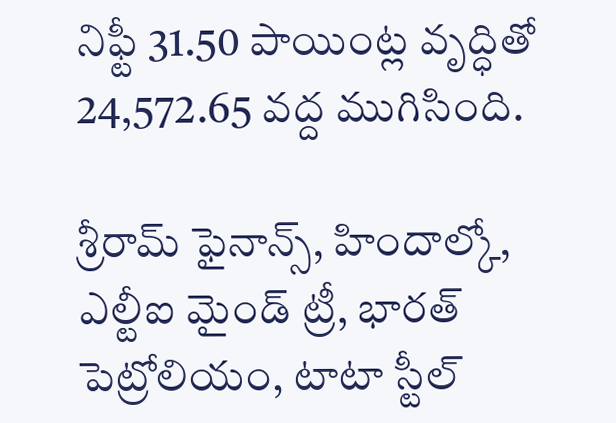నిఫ్టీ 31.50 పాయింట్ల వృద్ధితో 24,572.65 వద్ద ముగిసింది.

శ్రీరామ్ ఫైనాన్స్, హిందాల్కో, ఎల్టీఐ మైండ్ ట్రీ, భారత్ పెట్రోలియం, టాటా స్టీల్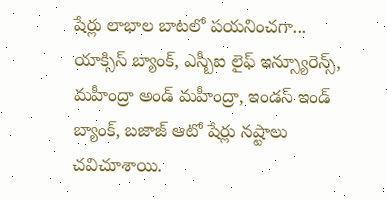షేర్లు లాభాల బాటలో పయనించగా... యాక్సిస్ బ్యాంక్, ఎస్బీఐ లైఫ్ ఇన్స్యూరెన్స్, మహీంద్రా అండ్ మహీంద్రా, ఇండస్ ఇండ్ బ్యాంక్, బజాజ్ ఆటో షేర్లు నష్టాలు చవిచూశాయి.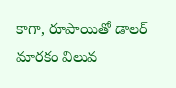కాగా, రూపాయితో డాలర్ మారకం విలువ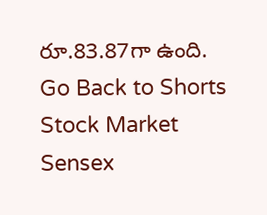రూ.83.87గా ఉంది.
Go Back to Shorts
Stock Market
Sensex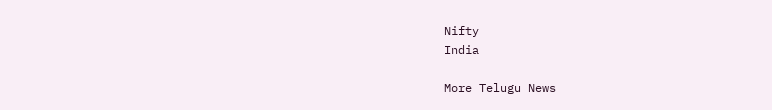Nifty
India

More Telugu News